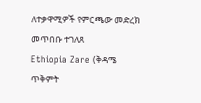ለተቃዋሚዎች የምርጫው መድረክ መጥበቡ ተገለጸ
Ethiopia Zare (ቅዳሜ ጥቅምት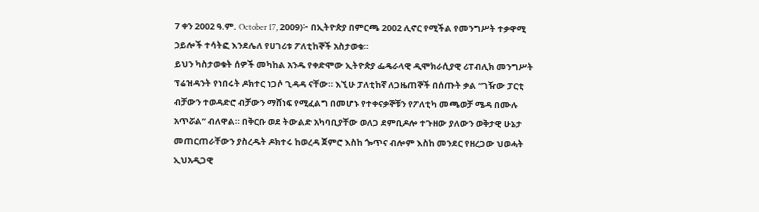7 ቀን 2002 ዓ.ም. October 17, 2009)፦ በኢትዮጵያ በምርጫ 2002 ሊኖር የሚችል የመንግሥት ተቃዋሚ ኃይሎች ተሳትፎ እንደሌለ የሀገሪቱ ፖለቲከኞች አስታወቁ።
ይህን ካስታወቁት ሰዎች መካከል አንዱ የቀድሞው ኢትዮጵያ ፌዴራላዊ ዲሞክራሲያዊ ሪፐብሊክ መንግሥት ፕሬዝዳንት የነበሩት ዶክተር ነጋሶ ጊዳዳ ናቸው። እኚሁ ፓለቲከኛ ለጋዜጠኞች በሰጡት ቃል “ገዥው ፓርቲ ብቻውን ተወዳድሮ ብቻውን ማሸነፍ የሚፈልግ በመሆኑ የተቀናቃኞቹን የፖለቲካ መጫወቻ ሜዳ በሙሉ አጥሯል” ብለዋል። በቅርቡ ወደ ትውልድ አካባቢያቸው ወለጋ ደምቢዶሎ ተጉዘው ያለውን ወቅታዊ ሁኔታ መጠርጠራቸውን ያስረዱት ዶክተሩ ከወረዳ ጀምሮ እስከ ጐጥና ብሎም እስከ መንደር የዘረጋው ህወሓት ኢህአዲጋዊ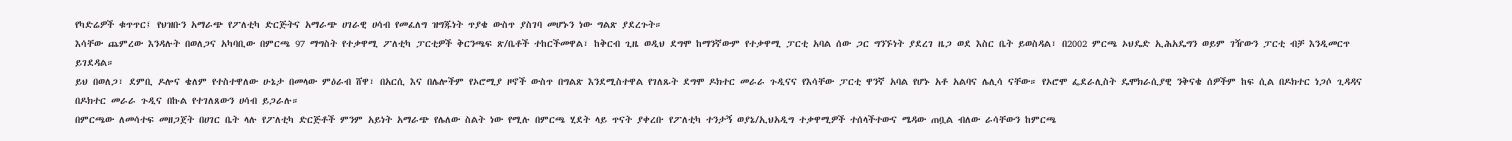የካድሬዎች ቁጥጥር፤ የህዝቡን አማራጭ የፖለቲካ ድርጅትና አማራጭ ሀገራዊ ሀሳብ የመፈለግ ዝግጁነት ጥያቄ ውስጥ ያስገባ መሆኑን ነው ግልጽ ያደረጉት።
እሳቸው ጨምረው እንዳሉት በወለጋና አካባቢው በምርጫ 97 ማግስት የተቃዋሚ ፖለቲካ ፓርቲዎች ቅርንጫፍ ጽ/ቤቶች ተከርችመዋል፣ ከቅርብ ጊዜ ወዲህ ደግሞ ከማንኛውም የተቃዋሚ ፓርቲ አባል ሰው ጋር ግንኙነት ያደረገ ዜጋ ወደ እስር ቤት ይወስዳል፣ በ2002 ምርጫ ኦህዴድ ኢሕአዴግን ወይም ገዥውን ፓርቲ ብቻ እንዲመርጥ ይገደዳል።
ይህ በወለጋ፣ ደምቢ ዶሎና ቄለም የተስተዋለው ሁኔታ በመላው ምዕራብ ሸዋ፣ በአርሲ እና በሌሎችም የኦሮሚያ ዞኖች ውስጥ በግልጽ እንደሚስተዋል የገለጹት ደግሞ ዶክተር መራራ ጉዲናና የእሳቸው ፓርቲ ዋንኛ አባል የሆኑ አቶ አልባና ሌሊሳ ናቸው። የኦሮሞ ፌደራሊስት ዴሞክራሲያዊ ንቅናቄ ሰዎችም ከፍ ሲል በዶክተር ነጋሶ ጊዳዳና በዶክተር መራራ ጉዲና በኩል የተገለጸውን ሀሳብ ይጋራሉ።
በምርጫው ለመሳተፍ መዘጋጀት በሀገር ቤት ላሉ የፖለቲካ ድርጅቶች ምንም አይነት አማራጭ የሌለው ስልት ነው የሚሉ በምርጫ ሂደት ላይ ጥናት ያቀረቡ የፖለቲካ ተንታኝ ወያኔ/ኢህአዲግ ተቃዋሚዎች ተሰላችተውና ሜዳው ጠቧል ብለው ራሳቸውን ከምርጫ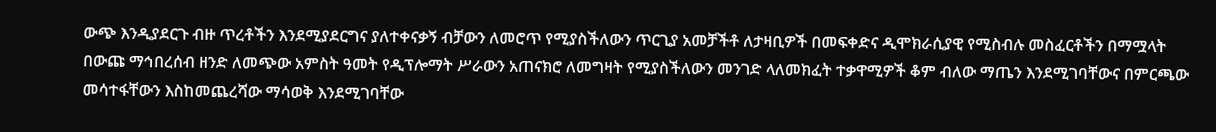ውጭ እንዲያደርጉ ብዙ ጥረቶችን እንደሚያደርግና ያለተቀናቃኝ ብቻውን ለመሮጥ የሚያስችለውን ጥርጊያ አመቻችቶ ለታዛቢዎች በመፍቀድና ዲሞክራሲያዊ የሚስብሉ መስፈርቶችን በማሟላት በውጩ ማኅበረሰብ ዘንድ ለመጭው አምስት ዓመት የዲፕሎማት ሥራውን አጠናክሮ ለመግዛት የሚያስችለውን መንገድ ላለመክፈት ተቃዋሚዎች ቆም ብለው ማጤን እንደሚገባቸውና በምርጫው መሳተፋቸውን እስከመጨረሻው ማሳወቅ እንደሚገባቸው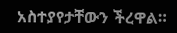አስተያየታቸውን ችረዋል።